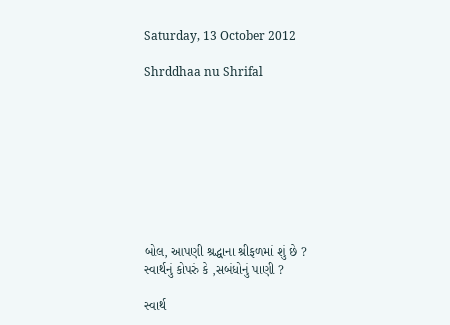Saturday, 13 October 2012

Shrddhaa nu Shrifal









બોલ, આપણી શ્રદ્ધાના શ્રીફળમાં શું છે ?
સ્વાર્થનું કોપરું કે ,સબંધોનું પાણી ?

સ્વાર્થ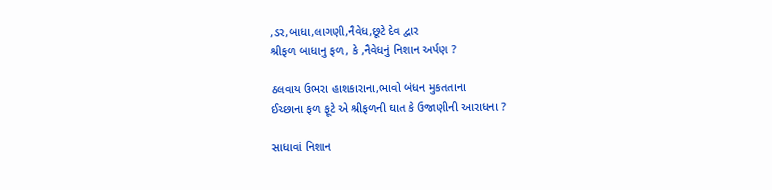,ડર,બાધા,લાગણી,નૈવેધ,છૂટે દેવ દ્વાર
શ્રીફળ બાધાનુ ફળ, કે ,નૈવેધનું નિશાન અર્પણ ?

ઠલવાય ઉભરા હાશકારાના,ભાવો બંધન મુકતતાના
ઈચ્છાના ફળ ફૂટે એ શ્રીફળની ઘાત કે ઉજાણીની આરાધના ?

સાધાવાં નિશાન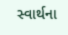સ્વાર્થના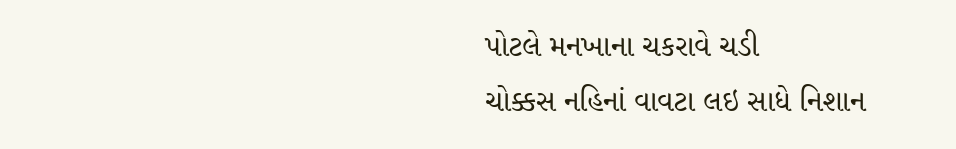પોટલે મનખાના ચકરાવે ચડી
ચોક્કસ નહિનાં વાવટા લઇ સાધે નિશાન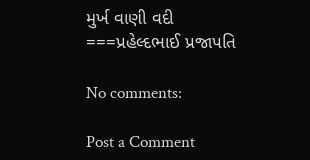મુર્ખ વાણી વદી
===પ્રહેલ્દભાઈ પ્રજાપતિ

No comments:

Post a Comment